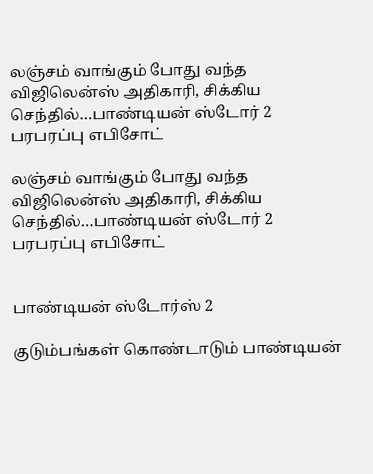லஞ்சம் வாங்கும் போது வந்த விஜிலென்ஸ் அதிகாரி, சிக்கிய செந்தில்…பாண்டியன் ஸ்டோர் 2 பரபரப்பு எபிசோட்

லஞ்சம் வாங்கும் போது வந்த விஜிலென்ஸ் அதிகாரி, சிக்கிய செந்தில்…பாண்டியன் ஸ்டோர் 2 பரபரப்பு எபிசோட்


பாண்டியன் ஸ்டோர்ஸ் 2

குடும்பங்கள் கொண்டாடும் பாண்டியன்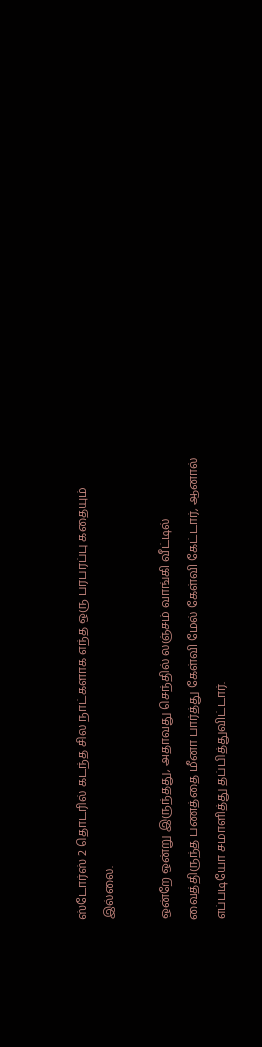ஸ்டோர்ஸ் 2 தொடரில் கடந்த சில நாட்களாக எந்த ஒரு பரபரப்பு கதையும் இல்லை.

ஒன்றே ஒன்று இருந்தது, அதாவது செந்தில் லஞ்சம் வாங்கி வீட்டில் வைத்திருந்த பணத்தை மீனா பார்த்து கேள்வி மேல் கேள்வி கேட்டார், ஆனால் எப்படியோ சமாளித்து தப்பித்துவிட்டார்.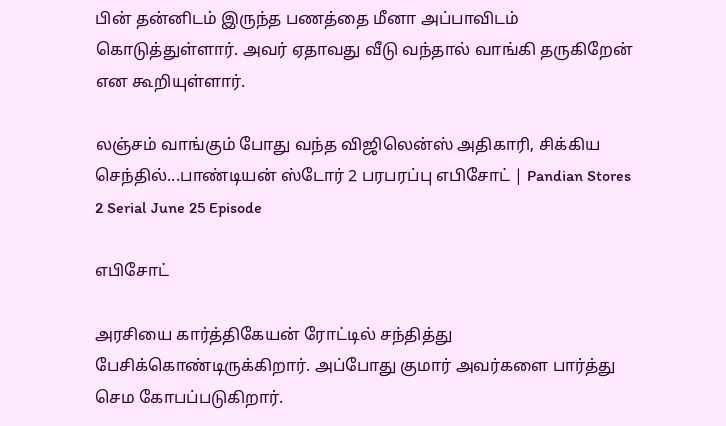பின் தன்னிடம் இருந்த பணத்தை மீனா அப்பாவிடம் கொடுத்துள்ளார். அவர் ஏதாவது வீடு வந்தால் வாங்கி தருகிறேன் என கூறியுள்ளார்.

லஞ்சம் வாங்கும் போது வந்த விஜிலென்ஸ் அதிகாரி, சிக்கிய செந்தில்...பாண்டியன் ஸ்டோர் 2 பரபரப்பு எபிசோட் | Pandian Stores 2 Serial June 25 Episode

எபிசோட்

அரசியை கார்த்திகேயன் ரோட்டில் சந்தித்து பேசிக்கொண்டிருக்கிறார். அப்போது குமார் அவர்களை பார்த்து செம கோபப்படுகிறார்.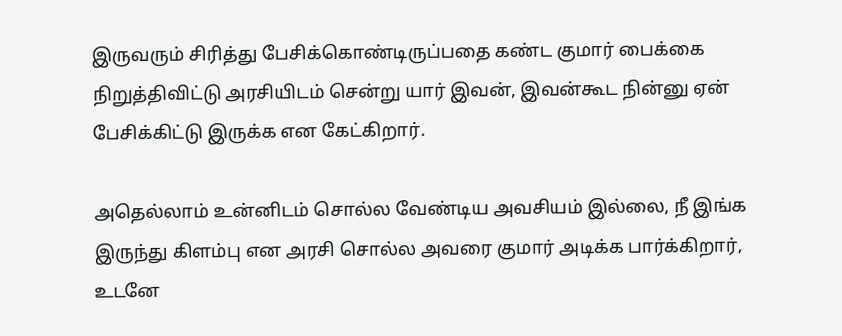இருவரும் சிரித்து பேசிக்கொண்டிருப்பதை கண்ட குமார் பைக்கை நிறுத்திவிட்டு அரசியிடம் சென்று யார் இவன், இவன்கூட நின்னு ஏன் பேசிக்கிட்டு இருக்க என கேட்கிறார்.

அதெல்லாம் உன்னிடம் சொல்ல வேண்டிய அவசியம் இல்லை, நீ இங்க இருந்து கிளம்பு என அரசி சொல்ல அவரை குமார் அடிக்க பார்க்கிறார், உடனே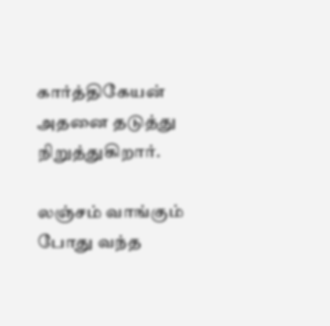கார்த்திகேயன் அதனை தடுத்து நிறுத்துகிறார்.

லஞ்சம் வாங்கும் போது வந்த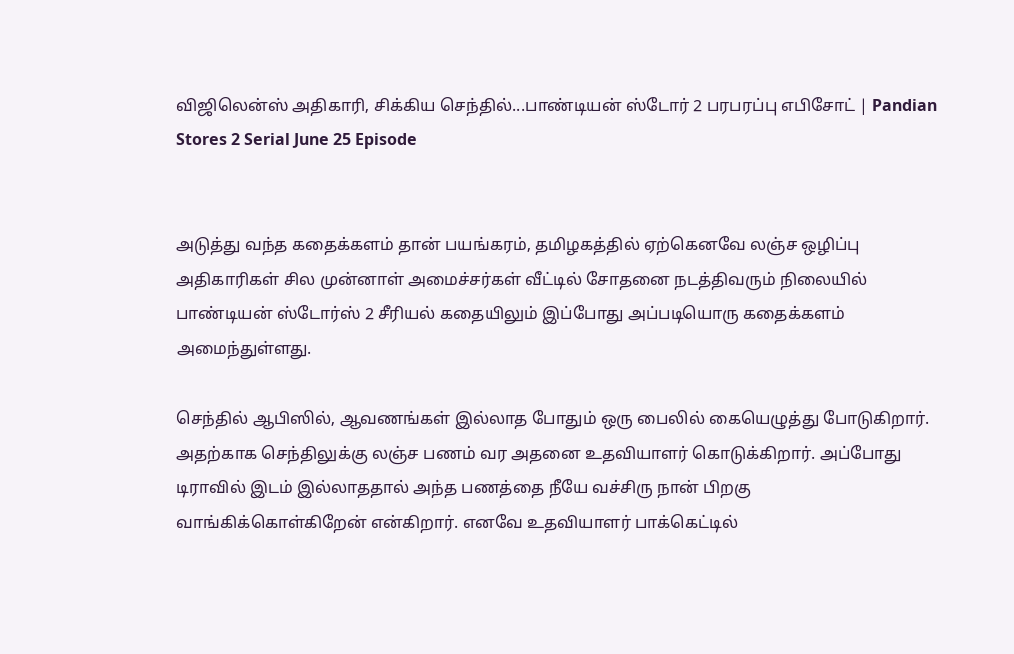விஜிலென்ஸ் அதிகாரி, சிக்கிய செந்தில்...பாண்டியன் ஸ்டோர் 2 பரபரப்பு எபிசோட் | Pandian Stores 2 Serial June 25 Episode


அடுத்து வந்த கதைக்களம் தான் பயங்கரம், தமிழகத்தில் ஏற்கெனவே லஞ்ச ஒழிப்பு அதிகாரிகள் சில முன்னாள் அமைச்சர்கள் வீட்டில் சோதனை நடத்திவரும் நிலையில் பாண்டியன் ஸ்டோர்ஸ் 2 சீரியல் கதையிலும் இப்போது அப்படியொரு கதைக்களம் அமைந்துள்ளது.

செந்தில் ஆபிஸில், ஆவணங்கள் இல்லாத போதும் ஒரு பைலில் கையெழுத்து போடுகிறார். அதற்காக செந்திலுக்கு லஞ்ச பணம் வர அதனை உதவியாளர் கொடுக்கிறார். அப்போது டிராவில் இடம் இல்லாததால் அந்த பணத்தை நீயே வச்சிரு நான் பிறகு வாங்கிக்கொள்கிறேன் என்கிறார். எனவே உதவியாளர் பாக்கெட்டில்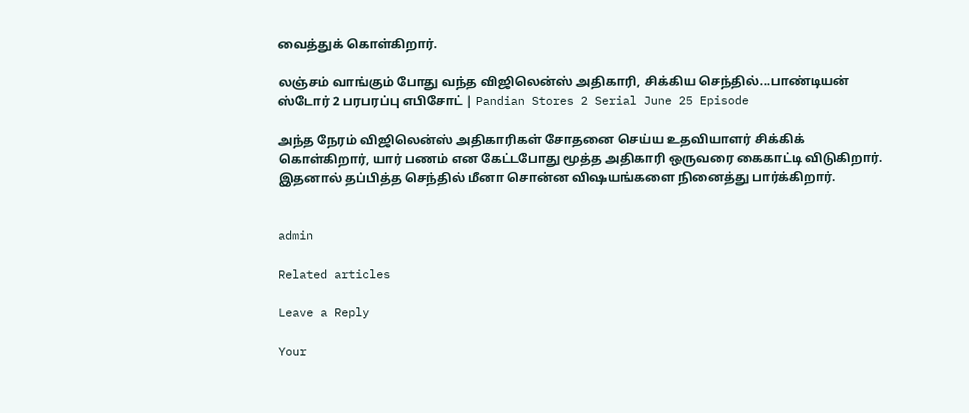வைத்துக் கொள்கிறார்.

லஞ்சம் வாங்கும் போது வந்த விஜிலென்ஸ் அதிகாரி, சிக்கிய செந்தில்...பாண்டியன் ஸ்டோர் 2 பரபரப்பு எபிசோட் | Pandian Stores 2 Serial June 25 Episode

அந்த நேரம் விஜிலென்ஸ் அதிகாரிகள் சோதனை செய்ய உதவியாளர் சிக்கிக் கொள்கிறார், யார் பணம் என கேட்டபோது மூத்த அதிகாரி ஒருவரை கைகாட்டி விடுகிறார்.
இதனால் தப்பித்த செந்தில் மீனா சொன்ன விஷயங்களை நினைத்து பார்க்கிறார்.


admin

Related articles

Leave a Reply

Your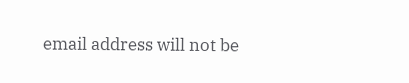email address will not be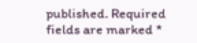published. Required fields are marked *